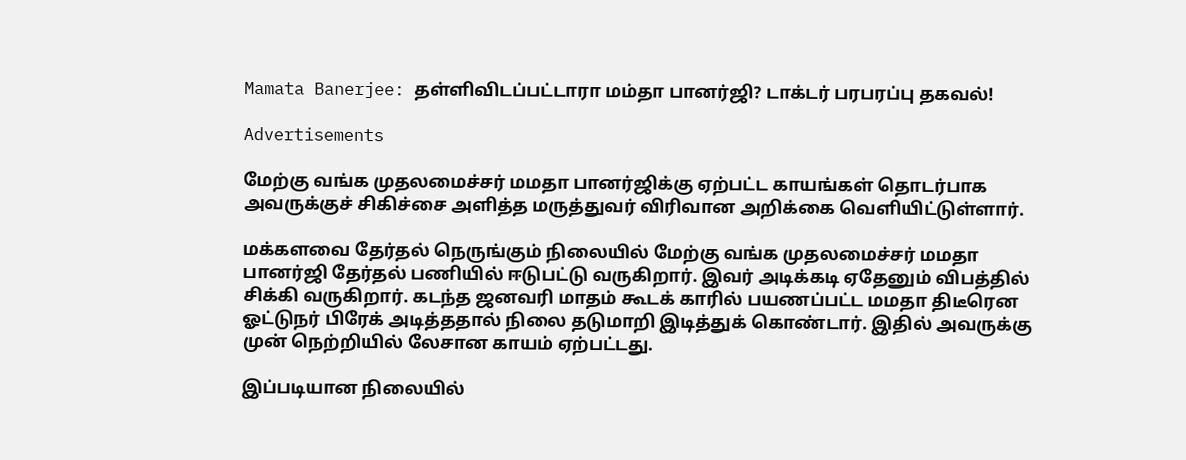Mamata Banerjee: தள்ளிவிடப்பட்டாரா மம்தா பானர்ஜி? டாக்டர் பரபரப்பு தகவல்!

Advertisements

மேற்கு வங்க முதலமைச்சர் மமதா பானர்ஜிக்கு ஏற்பட்ட காயங்கள் தொடர்பாக அவருக்குச் சிகிச்சை அளித்த மருத்துவர் விரிவான அறிக்கை வெளியிட்டுள்ளார்.

மக்களவை தேர்தல் நெருங்கும் நிலையில் மேற்கு வங்க முதலமைச்சர் மமதா பானர்ஜி தேர்தல் பணியில் ஈடுபட்டு வருகிறார். இவர் அடிக்கடி ஏதேனும் விபத்தில் சிக்கி வருகிறார். கடந்த ஜனவரி மாதம் கூடக் காரில் பயணப்பட்ட மமதா திடீரென ஓட்டுநர் பிரேக் அடித்ததால் நிலை தடுமாறி இடித்துக் கொண்டார். இதில் அவருக்கு முன் நெற்றியில் லேசான காயம் ஏற்பட்டது.

இப்படியான நிலையில்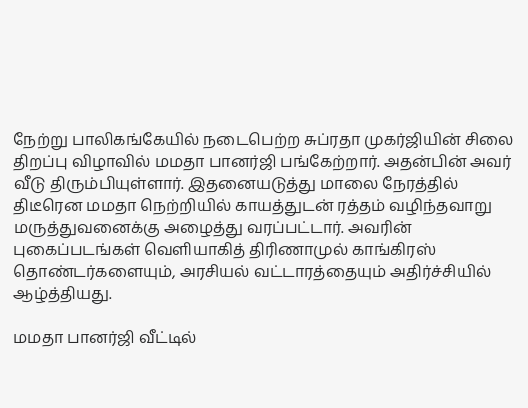நேற்று பாலிகங்கேயில் நடைபெற்ற சுப்ரதா முகர்ஜியின் சிலை திறப்பு விழாவில் மமதா பானர்ஜி பங்கேற்றார். அதன்பின் அவர் வீடு திரும்பியுள்ளார். இதனையடுத்து மாலை நேரத்தில் திடீரென மமதா நெற்றியில் காயத்துடன் ரத்தம் வழிந்தவாறு மருத்துவனைக்கு அழைத்து வரப்பட்டார். அவரின் புகைப்படங்கள் வெளியாகித் திரிணாமுல் காங்கிரஸ் தொண்டர்களையும், அரசியல் வட்டாரத்தையும் அதிர்ச்சியில் ஆழ்த்தியது.

மமதா பானர்ஜி வீட்டில்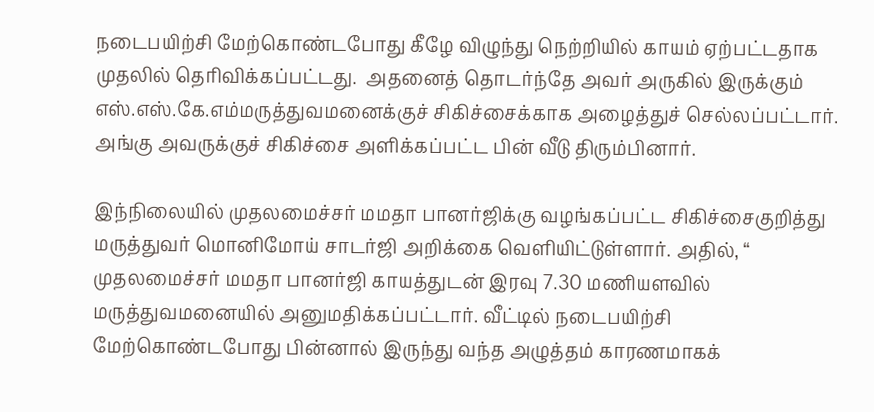நடைபயிற்சி மேற்கொண்டபோது கீழே விழுந்து நெற்றியில் காயம் ஏற்பட்டதாக முதலில் தெரிவிக்கப்பட்டது.  அதனைத் தொடர்ந்தே அவர் அருகில் இருக்கும் எஸ்.எஸ்.கே.எம்மருத்துவமனைக்குச் சிகிச்சைக்காக அழைத்துச் செல்லப்பட்டார். அங்கு அவருக்குச் சிகிச்சை அளிக்கப்பட்ட பின் வீடு திரும்பினார்.

இந்நிலையில் முதலமைச்சர் மமதா பானர்ஜிக்கு வழங்கப்பட்ட சிகிச்சைகுறித்து மருத்துவர் மொனிமோய் சாடர்ஜி அறிக்கை வெளியிட்டுள்ளார். அதில், “ முதலமைச்சர் மமதா பானர்ஜி காயத்துடன் இரவு 7.30 மணியளவில் மருத்துவமனையில் அனுமதிக்கப்பட்டார். வீட்டில் நடைபயிற்சி மேற்கொண்டபோது பின்னால் இருந்து வந்த அழுத்தம் காரணமாகக்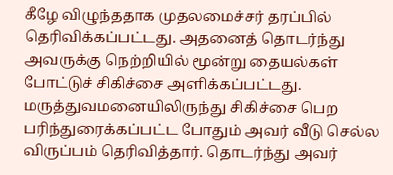கீழே விழுந்ததாக முதலமைச்சர் தரப்பில் தெரிவிக்கப்பட்டது. அதனைத் தொடர்ந்து அவருக்கு நெற்றியில் மூன்று தையல்கள் போட்டுச் சிகிச்சை அளிக்கப்பட்டது. மருத்துவமனையிலிருந்து சிகிச்சை பெற பரிந்துரைக்கப்பட்ட போதும் அவர் வீடு செல்ல விருப்பம் தெரிவித்தார். தொடர்ந்து அவர்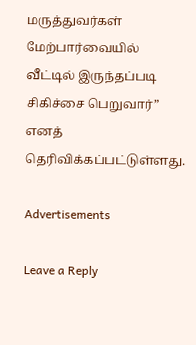மருத்துவர்கள் மேற்பார்வையில் வீட்டில் இருந்தப்படி சிகிச்சை பெறுவார்” எனத் தெரிவிக்கப்பட்டுள்ளது.

Advertisements

Leave a Reply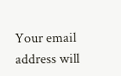Your email address will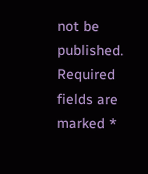not be published. Required fields are marked *